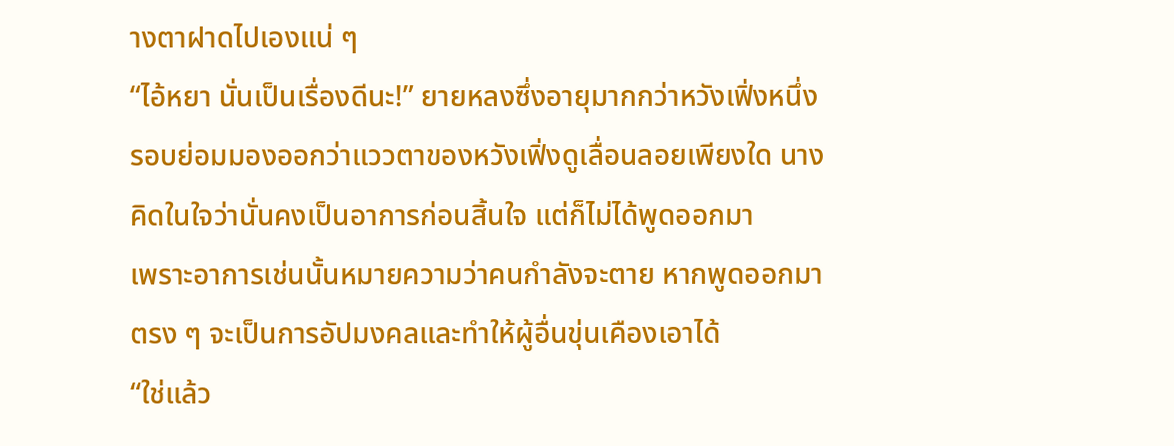างตาฝาดไปเองแน่ ๆ
“ไอ้หยา นั่นเป็นเรื่องดีนะ!” ยายหลงซึ่งอายุมากกว่าหวังเฟิ่งหนึ่งรอบย่อมมองออกว่าแววตาของหวังเฟิ่งดูเลื่อนลอยเพียงใด นางคิดในใจว่านั่นคงเป็นอาการก่อนสิ้นใจ แต่ก็ไม่ได้พูดออกมา
เพราะอาการเช่นนั้นหมายความว่าคนกำลังจะตาย หากพูดออกมาตรง ๆ จะเป็นการอัปมงคลและทำให้ผู้อื่นขุ่นเคืองเอาได้
“ใช่แล้ว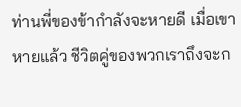ท่านพี่ของข้ากำลังจะหายดี เมื่อเขาหายแล้ว ชีวิตคู่ของพวกเราถึงจะก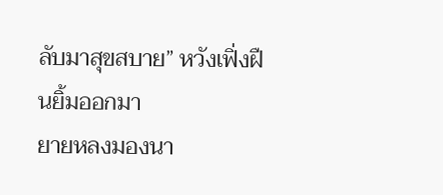ลับมาสุขสบาย” หวังเฟิ่งฝืนยิ้มออกมา
ยายหลงมองนา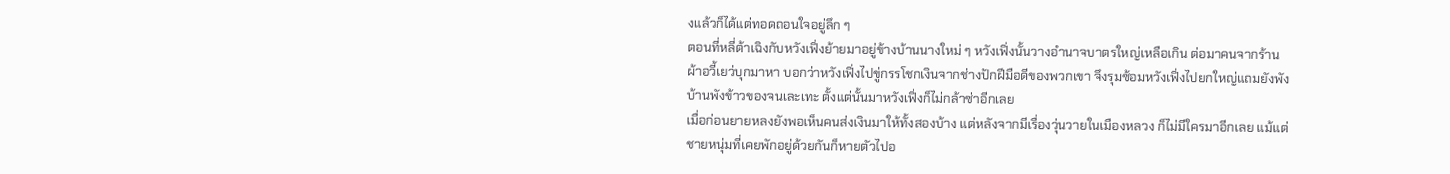งแล้วก็ได้แต่ทอดถอนใจอยู่ลึก ๆ
ตอนที่หลี่ต้าเฉิงกับหวังเฟิ่งย้ายมาอยู่ข้างบ้านนางใหม่ ๆ หวังเฟิ่งนั้นวางอำนาจบาตรใหญ่เหลือเกิน ต่อมาคนจากร้านผ้าอวี้เยว่บุกมาหา บอกว่าหวังเฟิ่งไปขู่กรรโชกเงินจากช่างปักฝีมือดีของพวกเขา จึงรุมซ้อมหวังเฟิ่งไปยกใหญ่แถมยังพังบ้านพังข้าวของจนเละเทะ ตั้งแต่นั้นมาหวังเฟิ่งก็ไม่กล้าซ่าอีกเลย
เมื่อก่อนยายหลงยังพอเห็นคนส่งเงินมาให้ทั้งสองบ้าง แต่หลังจากมีเรื่องวุ่นวายในเมืองหลวง ก็ไม่มีใครมาอีกเลย แม้แต่ชายหนุ่มที่เคยพักอยู่ด้วยกันก็หายตัวไปอ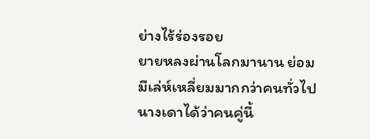ย่างไร้ร่องรอย
ยายหลงผ่านโลกมานาน ย่อมมีเล่ห์เหลี่ยมมากกว่าคนทั่วไป นางเดาได้ว่าคนคู่นี้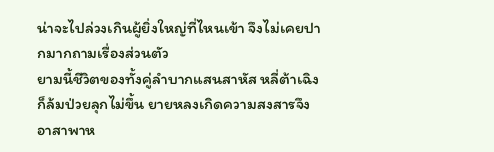น่าจะไปล่วงเกินผู้ยิ่งใหญ่ที่ไหนเข้า จึงไม่เคยปากมากถามเรื่องส่วนตัว
ยามนี้ชีวิตของทั้งคู่ลำบากแสนสาหัส หลี่ต้าเฉิงก็ล้มป่วยลุกไม่ขึ้น ยายหลงเกิดความสงสารจึงอาสาพาห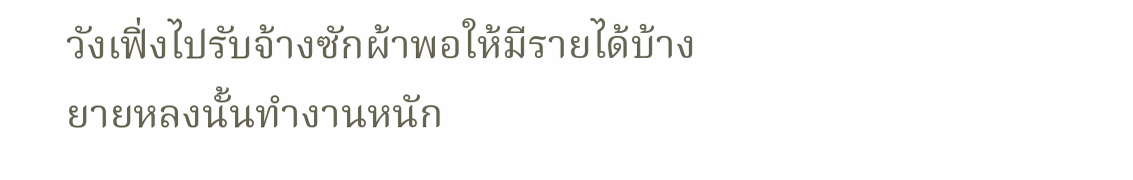วังเฟิ่งไปรับจ้างซักผ้าพอให้มีรายได้บ้าง
ยายหลงนั้นทำงานหนัก